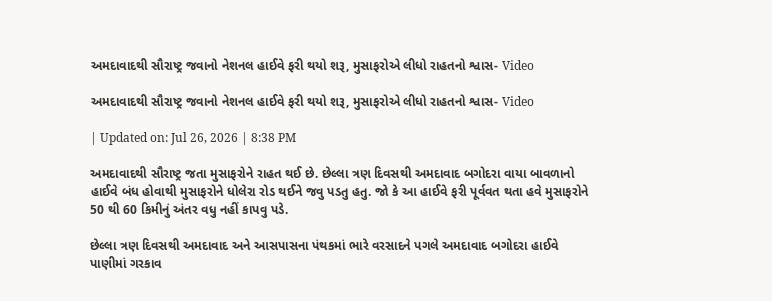અમદાવાદથી સૌરાષ્ટ્ર જવાનો નેશનલ હાઈવે ફરી થયો શરૂ, મુસાફરોએ લીધો રાહતનો શ્વાસ- Video

અમદાવાદથી સૌરાષ્ટ્ર જવાનો નેશનલ હાઈવે ફરી થયો શરૂ, મુસાફરોએ લીધો રાહતનો શ્વાસ- Video

| Updated on: Jul 26, 2026 | 8:38 PM

અમદાવાદથી સૌરાષ્ટ્ર જતા મુસાફરોને રાહત થઈ છે. છેલ્લા ત્રણ દિવસથી અમદાવાદ બગોદરા વાયા બાવળાનો હાઈવે બંધ હોવાથી મુસાફરોને ધોલેરા રોડ થઈને જવુ પડતુ હતુ. જો કે આ હાઈવે ફરી પૂર્વવત થતા હવે મુસાફરોને 50 થી 60 કિમીનું અંતર વધુ નહીં કાપવુ પડે.

છેલ્લા ત્રણ દિવસથી અમદાવાદ અને આસપાસના પંથકમાં ભારે વરસાદને પગલે અમદાવાદ બગોદરા હાઈવે પાણીમાં ગરકાવ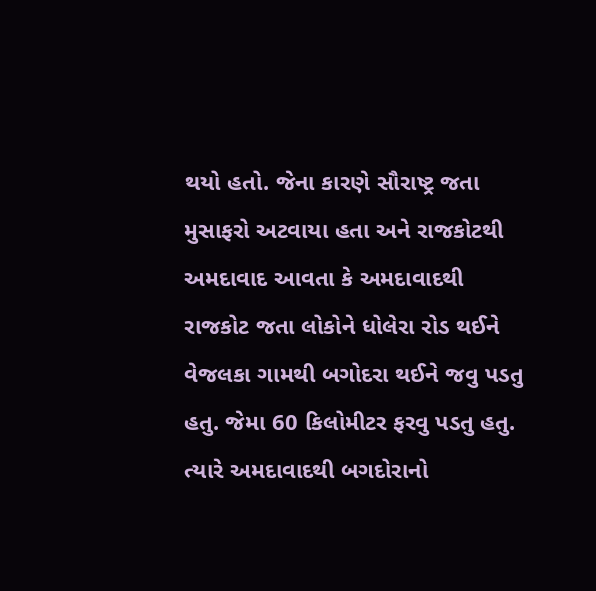થયો હતો. જેના કારણે સૌરાષ્ટ્ર જતા મુસાફરો અટવાયા હતા અને રાજકોટથી અમદાવાદ આવતા કે અમદાવાદથી રાજકોટ જતા લોકોને ધોલેરા રોડ થઈને વેજલકા ગામથી બગોદરા થઈને જવુ પડતુ હતુ. જેમા 60 કિલોમીટર ફરવુ પડતુ હતુ. ત્યારે અમદાવાદથી બગદોરાનો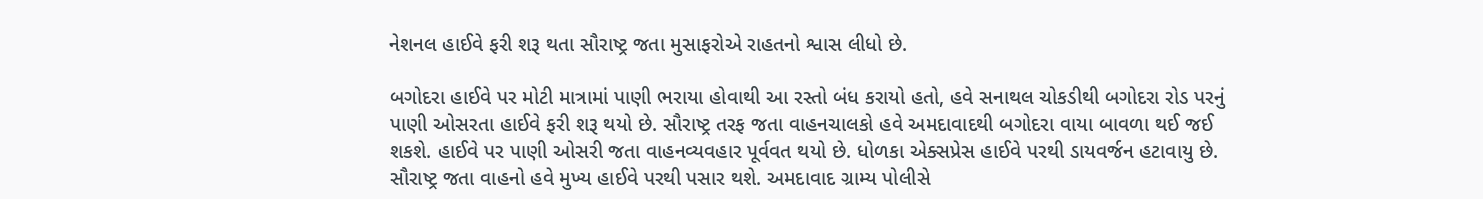નેશનલ હાઈવે ફરી શરૂ થતા સૌરાષ્ટ્ર જતા મુસાફરોએ રાહતનો શ્વાસ લીધો છે.

બગોદરા હાઈવે પર મોટી માત્રામાં પાણી ભરાયા હોવાથી આ રસ્તો બંધ કરાયો હતો, હવે સનાથલ ચોકડીથી બગોદરા રોડ પરનું પાણી ઓસરતા હાઈવે ફરી શરૂ થયો છે. સૌરાષ્ટ્ર તરફ જતા વાહનચાલકો હવે અમદાવાદથી બગોદરા વાયા બાવળા થઈ જઈ શકશે. હાઈવે પર પાણી ઓસરી જતા વાહનવ્યવહાર પૂર્વવત થયો છે. ધોળકા એક્સપ્રેસ હાઈવે પરથી ડાયવર્જન હટાવાયુ છે. સૌરાષ્ટ્ર જતા વાહનો હવે મુખ્ય હાઈવે પરથી પસાર થશે. અમદાવાદ ગ્રામ્ય પોલીસે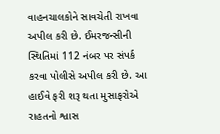વાહનચાલકોને સાવચેતી રાખવા અપીલ કરી છે. ઈમરજન્સીની સ્થિતિમાં 112 નંબર પર સંપર્ક કરવા પોલીસે અપીલ કરી છે. આ હાઈવે ફરી શરૂ થતા મુસાફરોએ રાહતનો શ્વાસ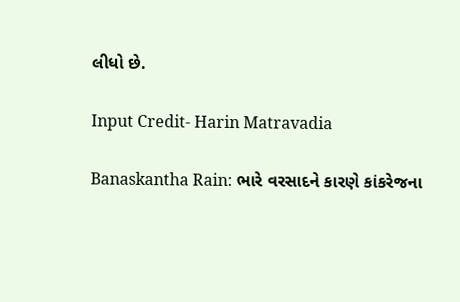લીધો છે.

Input Credit- Harin Matravadia

Banaskantha Rain: ભારે વરસાદને કારણે કાંકરેજના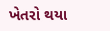ખેતરો થયા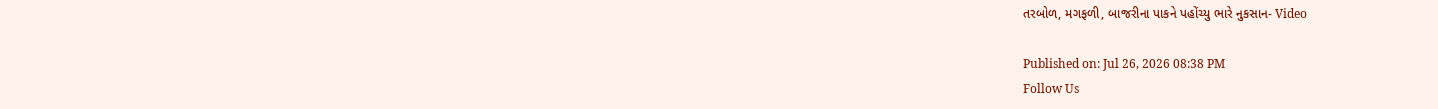તરબોળ, મગફળી, બાજરીના પાકને પહોંચ્યુ ભારે નુકસાન- Video

Published on: Jul 26, 2026 08:38 PM
Follow Us